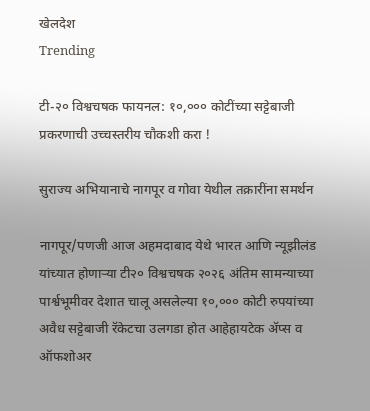खेलदेश
Trending

टी-२० विश्वचषक फायनल: १०,००० कोटींच्या सट्टेबाजी प्रकरणाची उच्चस्तरीय चौकशी करा !

सुराज्य अभियानाचे नागपूर व गोवा येथील तक्रारींना समर्थन

नागपूर/पणजी आज अहमदाबाद येथे भारत आणि न्यूझीलंड यांच्यात होणार्‍या टी२० विश्वचषक २०२६ अंतिम सामन्याच्या पार्श्वभूमीवर देशात चालू असलेल्या १०,००० कोटी रुपयांच्या अवैध सट्टेबाजी रॅकेटचा उलगडा होत आहेहायटेक ॲप्स व ऑफशोअर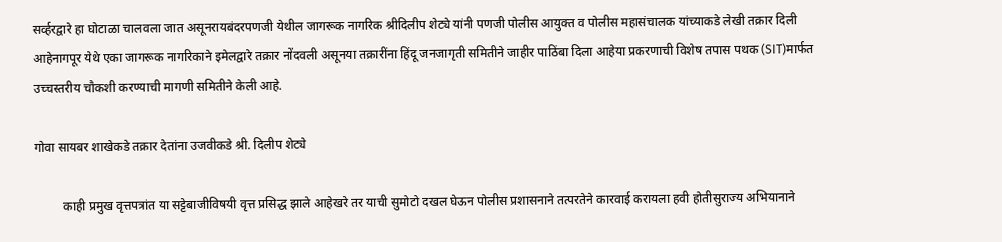सर्व्हरद्वारे हा घोटाळा चालवला जात असूनरायबंदरपणजी येथील जागरूक नागरिक श्रीदिलीप शेट्ये यांनी पणजी पोलीस आयुक्त व पोलीस महासंचालक यांच्याकडे लेखी तक्रार दिली आहेनागपूर येथे एका जागरूक नागरिकाने इमेलद्वारे तक्रार नोंदवली असूनया तक्रारींना हिंदू जनजागृती समितीने जाहीर पाठिंबा दिला आहेया प्रकरणाची विशेष तपास पथक (SIT)मार्फत उच्चस्तरीय चौकशी करण्याची मागणी समितीने केली आहे.

गोवा सायबर शाखेकडे तक्रार देतांना उजवीकडे श्री. दिलीप शेट्ये

         काही प्रमुख वृत्तपत्रांत या सट्टेबाजीविषयी वृत्त प्रसिद्ध झाले आहेखरे तर याची सुमोटो दखल घेऊन पोलीस प्रशासनाने तत्परतेने कारवाई करायला हवी होतीसुराज्य अभियानाने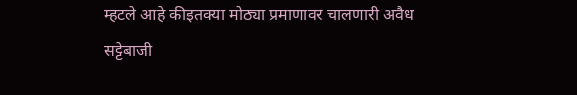म्हटले आहे कीइतक्या मोठ्या प्रमाणावर चालणारी अवैध सट्टेबाजी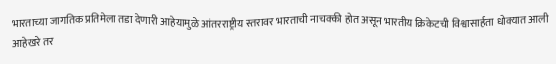भारताच्या जागतिक प्रतिमेला तडा देणारी आहेयामुळे आंतरराष्ट्रीय स्तरावर भारताची नाचक्की होत असून भारतीय क्रिकेटची विश्वासार्हता धोक्यात आली आहेखरे तर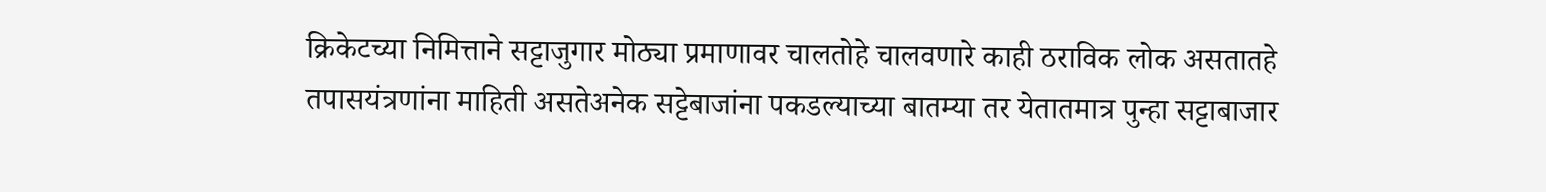क्रिकेटच्या निमित्ताने सट्टाजुगार मोठ्या प्रमाणावर चालतोहे चालवणारे काही ठराविक लोक असतातहे तपासयंत्रणांना माहिती असतेअनेक सट्टेबाजांना पकडल्याच्या बातम्या तर येतातमात्र पुन्हा सट्टाबाजार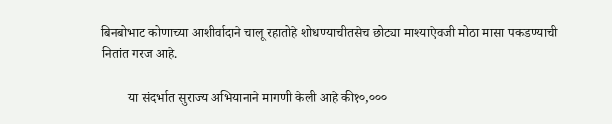बिनबोभाट कोणाच्या आशीर्वादाने चालू रहातोहे शोधण्याचीतसेच छोट्या माश्याऐवजी मोठा मासा पकडण्याची नितांत गरज आहे.

        या संदर्भात सुराज्य अभियानाने मागणी केली आहे की१०,०००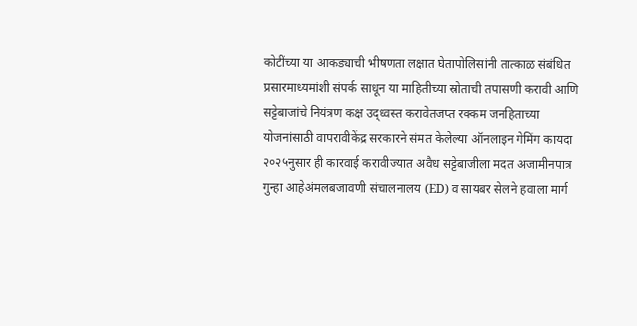कोटींच्या या आकड्याची भीषणता लक्षात घेतापोलिसांनी तात्काळ संबंधित प्रसारमाध्यमांशी संपर्क साधून या माहितीच्या स्रोताची तपासणी करावी आणि सट्टेबाजांचे नियंत्रण कक्ष उद्ध्वस्त करावेतजप्त रक्कम जनहिताच्या योजनांसाठी वापरावीकेंद्र सरकारने संमत केलेल्या ऑनलाइन गेमिंग कायदा २०२५नुसार ही कारवाई करावीज्यात अवैध सट्टेबाजीला मदत अजामीनपात्र गुन्हा आहेअंमलबजावणी संचालनालय (ED) व सायबर सेलने हवाला मार्ग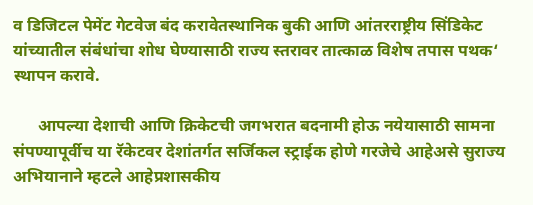व डिजिटल पेमेंट गेटवेज बंद करावेतस्थानिक बुकी आणि आंतरराष्ट्रीय सिंडिकेट यांच्यातील संबंधांचा शोध घेण्यासाठी राज्य स्तरावर तात्काळ विशेष तपास पथक‘ स्थापन करावे.

      आपल्या देशाची आणि क्रिकेटची जगभरात बदनामी होऊ नयेयासाठी सामना संपण्यापूर्वीच या रॅकेटवर देशांतर्गत सर्जिकल स्ट्राईक होणे गरजेचे आहेअसे सुराज्य अभियानाने म्हटले आहेप्रशासकीय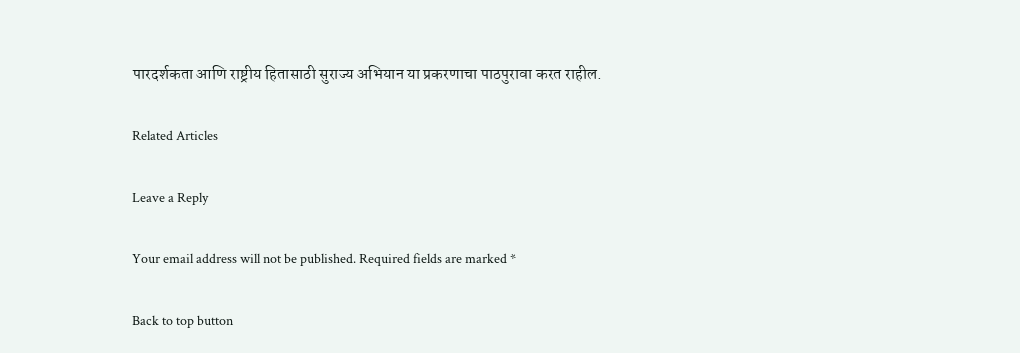पारदर्शकता आणि राष्ट्रीय हितासाठी सुराज्य अभियान या प्रकरणाचा पाठपुरावा करत राहील.

Related Articles

Leave a Reply

Your email address will not be published. Required fields are marked *

Back to top button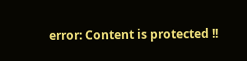error: Content is protected !!